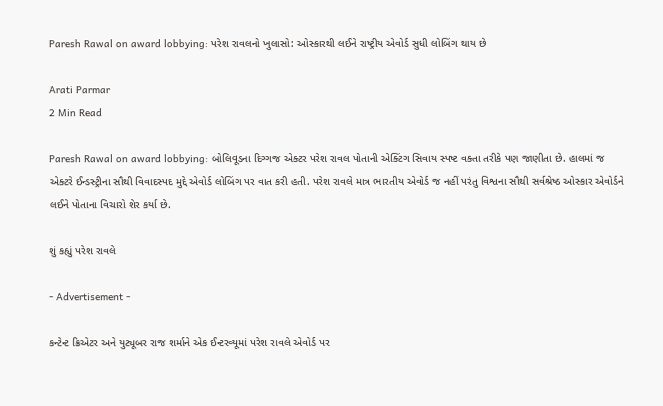Paresh Rawal on award lobbying: પરેશ રાવલનો ખુલાસો: ઓસ્કારથી લઈને રાષ્ટ્રીય એવોર્ડ સુધી લોબિંગ થાય છે

Arati Parmar
2 Min Read

Paresh Rawal on award lobbying: બોલિવૂડના દિગ્ગજ એક્ટર પરેશ રાવલ પોતાની એક્ટિંગ સિવાય સ્પષ્ટ વક્તા તરીકે પણ જાણીતા છે. હાલમાં જ એક્ટરે ઈન્ડસ્ટ્રીના સૌથી વિવાદસ્પદ મુદ્દે એવોર્ડ લોબિંગ પર વાત કરી હતી. પરેશ રાવલે માત્ર ભારતીય એવોર્ડ જ નહીં પરંતુ વિશ્વના સૌથી સર્વશ્રેષ્ઠ ઓસ્કાર એવોર્ડને લઈને પોતાના વિચારો શેર કર્યા છે.

શું કહ્યું પરેશ રાવલે

- Advertisement -

કન્ટેન્ટ ક્રિએટર અને યુટ્યૂબર રાજ શર્માને એક ઈન્ટરવ્યૂમાં પરેશ રાવલે એવોર્ડ પર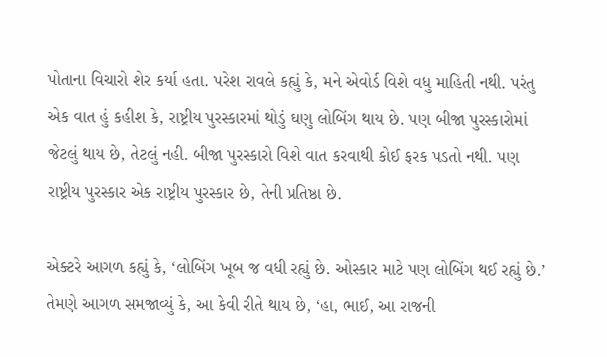પોતાના વિચારો શેર કર્યા હતા. પરેશ રાવલે કહ્યું કે, મને એવોર્ડ વિશે વધુ માહિતી નથી. પરંતુ એક વાત હું કહીશ કે, રાષ્ટ્રીય પુરસ્કારમાં થોડું ઘણુ લોબિંગ થાય છે. પણ બીજા પુરસ્કારોમાં જેટલું થાય છે, તેટલું નહી. બીજા પુરસ્કારો વિશે વાત કરવાથી કોઈ ફરક પડતો નથી. પણ રાષ્ટ્રીય પુરસ્કાર એક રાષ્ટ્રીય પુરસ્કાર છે, તેની પ્રતિષ્ઠા છે.

એક્ટરે આગળ કહ્યું કે, ‘લોબિંગ ખૂબ જ વધી રહ્યું છે. ઓસ્કાર માટે પણ લોબિંગ થઈ રહ્યું છે.’ તેમણે આગળ સમજાવ્યું કે, આ કેવી રીતે થાય છે, ‘હા, ભાઈ, આ રાજની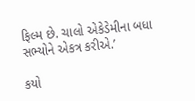ફિલ્મ છે. ચાલો એકેડેમીના બધા સભ્યોને એકત્ર કરીએ.’

કયો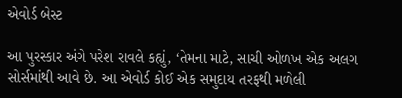એવોર્ડ બેસ્ટ

આ પુરસ્કાર અંગે પરેશ રાવલે કહ્યું, ‘તેમના માટે, સાચી ઓળખ એક અલગ સોર્સમાંથી આવે છે. આ એવોર્ડ કોઈ એક સમુદાય તરફથી મળેલી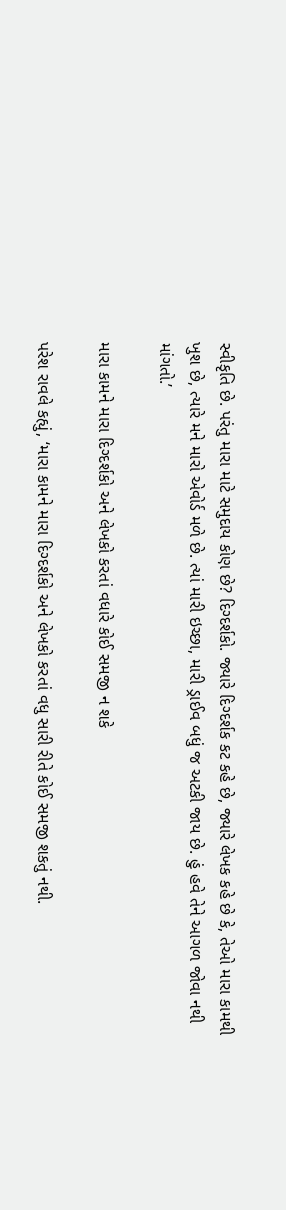સ્વીકૃતિ છે. પરંતુ મારા માટે સમુદાય કોણ છે? દિગ્દર્શકો. જ્યારે દિગ્દર્શક કટ કહે છે, જ્યારે લેખક કહે છે કે, તેઓ મારા કામથી ખુશ છે, ત્યારે મને મારો એવોર્ડ મળે છે. ત્યાં મારી ઇચ્છા, મારી ડ્રાઈવ બધું જ અટકી જાય છે. હું હવે તેને આગળ જોવા નથી માંગતો.’

મારા કામને મારા દિગ્દર્શકો અને લેખકો કરતાં વધારે કોઈ સમજી ન શકે

પરેશ રાવલે કહ્યું, ‘મારા કામને મારા દિગ્દર્શકો અને લેખકો કરતાં વધુ સારી રીતે કોઈ સમજી શકતું નથી.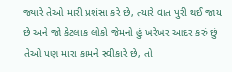જ્યારે તેઓ મારી પ્રશંસા કરે છે, ત્યારે વાત પુરી થઈ જાય છે અને જો કેટલાક લોકો જેમનો હું ખરેખર આદર કરું છું તેઓ પણ મારા કામને સ્વીકારે છે, તો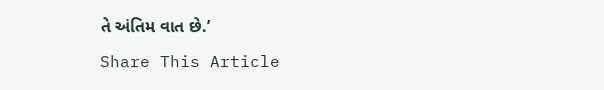તે અંતિમ વાત છે.’

Share This Article